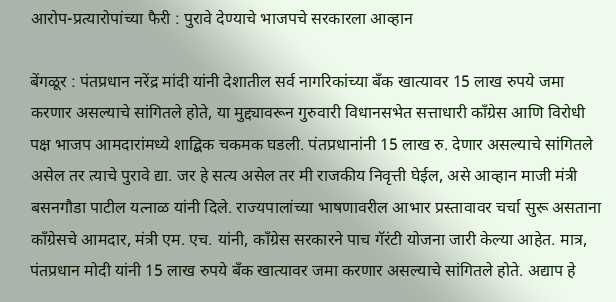आरोप-प्रत्यारोपांच्या फैरी : पुरावे देण्याचे भाजपचे सरकारला आव्हान

बेंगळूर : पंतप्रधान नरेंद्र मांदी यांनी देशातील सर्व नागरिकांच्या बँक खात्यावर 15 लाख रुपये जमा करणार असल्याचे सांगितले होते, या मुद्द्यावरून गुरुवारी विधानसभेत सत्ताधारी काँग्रेस आणि विरोधी पक्ष भाजप आमदारांमध्ये शाद्बिक चकमक घडली. पंतप्रधानांनी 15 लाख रु. देणार असल्याचे सांगितले असेल तर त्याचे पुरावे द्या. जर हे सत्य असेल तर मी राजकीय निवृत्ती घेईल, असे आव्हान माजी मंत्री बसनगौडा पाटील यत्नाळ यांनी दिले. राज्यपालांच्या भाषणावरील आभार प्रस्तावावर चर्चा सुरू असताना काँग्रेसचे आमदार, मंत्री एम. एच. यांनी, काँग्रेस सरकारने पाच गॅरंटी योजना जारी केल्या आहेत. मात्र, पंतप्रधान मोदी यांनी 15 लाख रुपये बँक खात्यावर जमा करणार असल्याचे सांगितले होते. अद्याप हे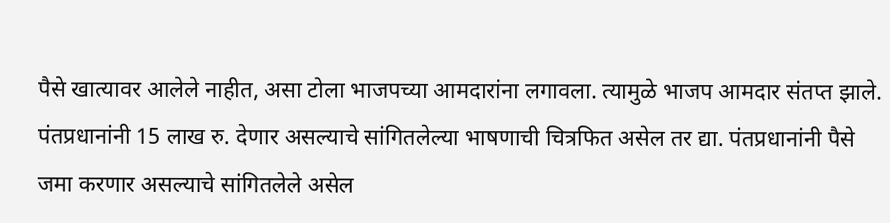पैसे खात्यावर आलेले नाहीत, असा टोला भाजपच्या आमदारांना लगावला. त्यामुळे भाजप आमदार संतप्त झाले. पंतप्रधानांनी 15 लाख रु. देणार असल्याचे सांगितलेल्या भाषणाची चित्रफित असेल तर द्या. पंतप्रधानांनी पैसे जमा करणार असल्याचे सांगितलेले असेल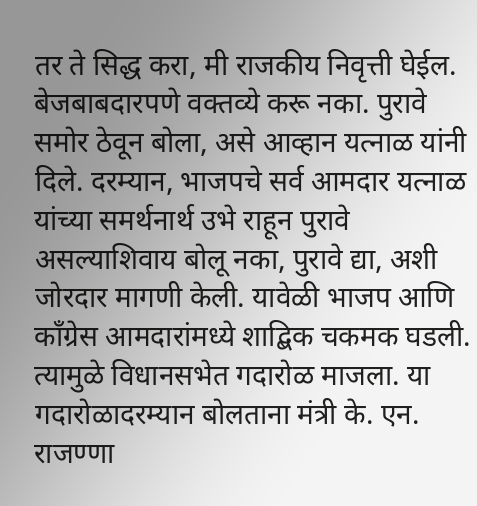तर ते सिद्ध करा, मी राजकीय निवृत्ती घेईल. बेजबाबदारपणे वक्तव्ये करू नका. पुरावे समोर ठेवून बोला, असे आव्हान यत्नाळ यांनी दिले. दरम्यान, भाजपचे सर्व आमदार यत्नाळ यांच्या समर्थनार्थ उभे राहून पुरावे असल्याशिवाय बोलू नका, पुरावे द्या, अशी जोरदार मागणी केली. यावेळी भाजप आणि काँग्रेस आमदारांमध्ये शाद्बिक चकमक घडली. त्यामुळे विधानसभेत गदारोळ माजला. या गदारोळादरम्यान बोलताना मंत्री के. एन. राजण्णा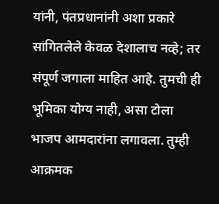यांनी, पंतप्रधानांनी अशा प्रकारे सांगितलेले केवळ देशालाच नव्हे; तर संपूर्ण जगाला माहित आहे. तुमची ही भूमिका योग्य नाही, असा टोला भाजप आमदारांना लगावला. तुम्ही आक्रमक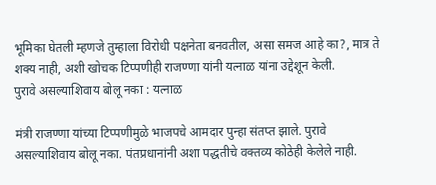भूमिका घेतली म्हणजे तुम्हाला विरोधी पक्षनेता बनवतील, असा समज आहे का?, मात्र ते शक्य नाही, अशी खोचक टिप्पणीही राजण्णा यांनी यत्नाळ यांना उद्देशून केली.
पुरावे असल्याशिवाय बोलू नका : यत्नाळ

मंत्री राजण्णा यांच्या टिप्पणीमुळे भाजपचे आमदार पुन्हा संतप्त झाले. पुरावे असल्याशिवाय बोलू नका. पंतप्रधानांनी अशा पद्धतीचे वक्तव्य कोठेही केलेले नाही.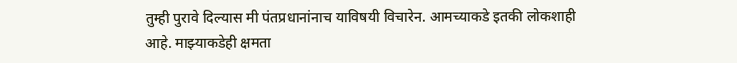तुम्ही पुरावे दिल्यास मी पंतप्रधानांनाच याविषयी विचारेन. आमच्याकडे इतकी लोकशाही आहे. माझ्याकडेही क्षमता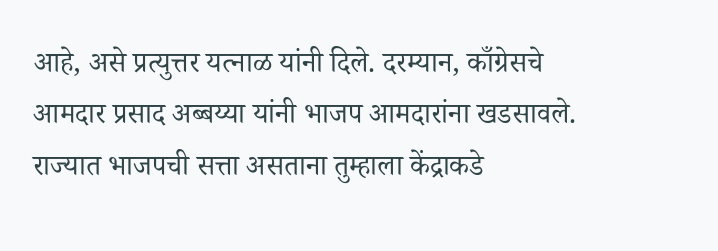आहे, असे प्रत्युत्तर यत्नाळ यांनी दिले. दरम्यान, काँग्रेसचे आमदार प्रसाद अब्बय्या यांनी भाजप आमदारांना खडसावले. राज्यात भाजपची सत्ता असताना तुम्हाला केंद्राकडे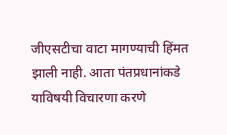जीएसटीचा वाटा मागण्याची हिंमत झाली नाही. आता पंतप्रधानांकडे याविषयी विचारणा करणे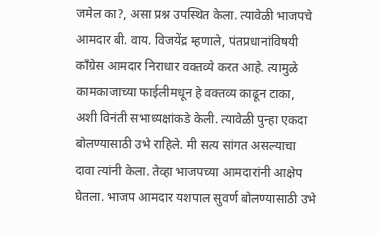जमेल का?, असा प्रश्न उपस्थित केला. त्यावेळी भाजपचे आमदार बी. वाय. विजयेंद्र म्हणाले, पंतप्रधानांविषयी काँग्रेस आमदार निराधार वक्तव्ये करत आहे. त्यामुळे कामकाजाच्या फाईलीमधून हे वक्तव्य काढून टाका, अशी विनंती सभाध्यक्षांकडे केली. त्यावेळी पुन्हा एकदा बोलण्यासाठी उभे राहिले. मी सत्य सांगत असल्याचा दावा त्यांनी केला. तेव्हा भाजपच्या आमदारांनी आक्षेप घेतला. भाजप आमदार यशपाल सुवर्ण बोलण्यासाठी उभे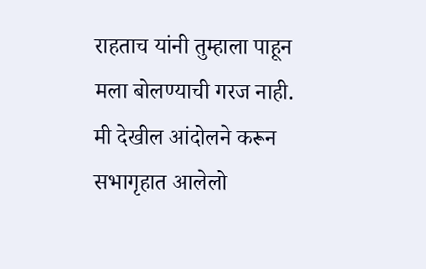राहताच यांनी तुम्हाला पाहून मला बोलण्याची गरज नाही. मी देखील आंदोलने करून सभागृहात आलेलो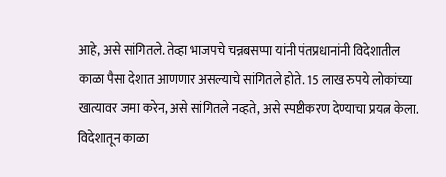आहे, असे सांगितले. तेव्हा भाजपचे चन्नबसप्पा यांनी पंतप्रधानांनी विदेशातील काळा पैसा देशात आणणार असल्याचे सांगितले होते. 15 लाख रुपये लोकांच्या खात्यावर जमा करेन, असे सांगितले नव्हते, असे स्पष्टीकरण देण्याचा प्रयत्न केला.
विदेशातून काळा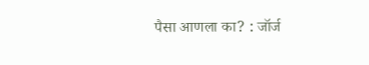पैसा आणला का? : जॉर्ज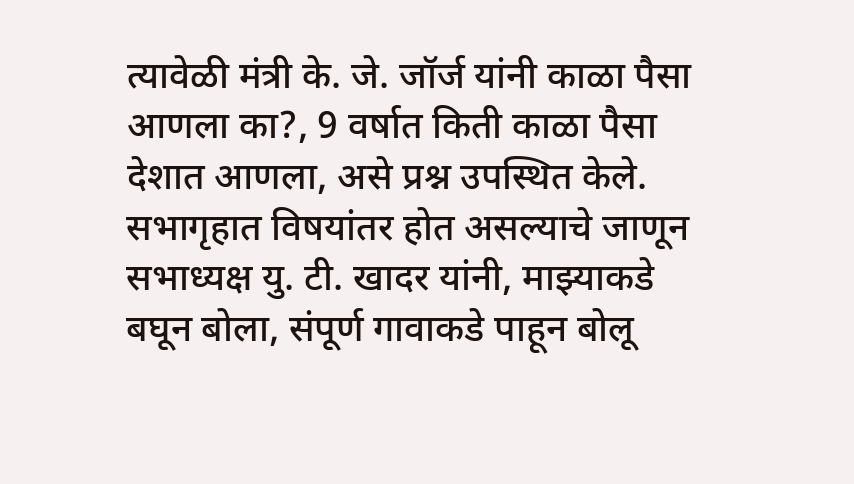त्यावेळी मंत्री के. जे. जॉर्ज यांनी काळा पैसा आणला का?, 9 वर्षात किती काळा पैसा देशात आणला, असे प्रश्न उपस्थित केले. सभागृहात विषयांतर होत असल्याचे जाणून सभाध्यक्ष यु. टी. खादर यांनी, माझ्याकडे बघून बोला, संपूर्ण गावाकडे पाहून बोलू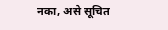नका, असे सूचित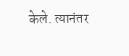केले. त्यानंतर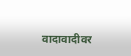वादावादीवर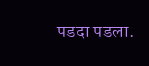पडदा पडला.